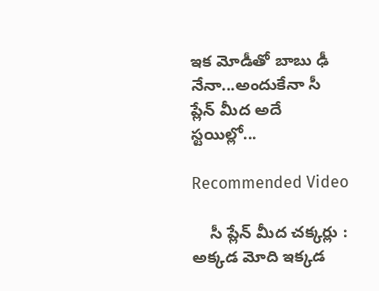ఇక మోడీతో బాబు ఢీ నేనా...అందుకేనా సీ ప్లేన్ మీద అదే స్టయిల్లో...

Recommended Video

    సీ ప్లేన్ మీద చక్కర్లు : అక్కడ మోది ఇక్కడ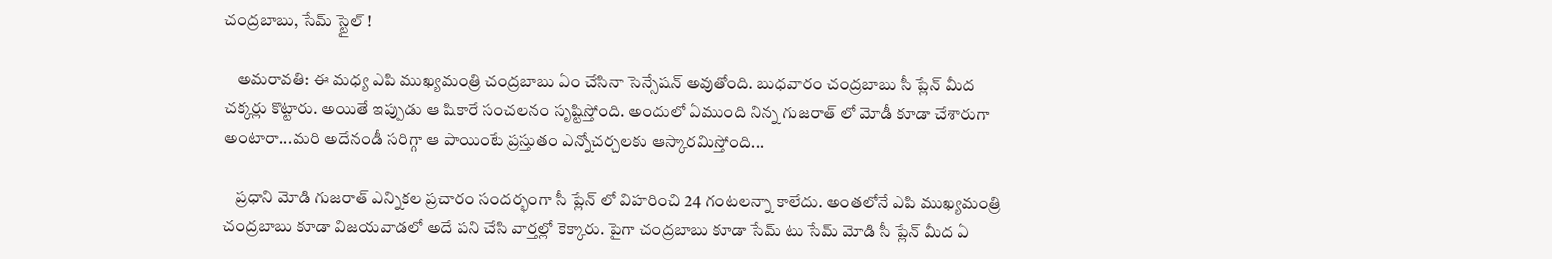చంద్రబాబు, సేమ్ స్టైల్ !

    అమరావతి: ఈ మధ్య ఎపి ముఖ్యమంత్రి చంద్రబాబు ఏం చేసినా సెన్సేషన్ అవుతోంది. బుధవారం చంద్రబాబు సీ ప్లేన్ మీద చక్కర్లు కొట్టారు. అయితే ఇప్పుడు ఆ షికారే సంచలనం సృష్టిస్తోంది. అందులో ఏముంది నిన్న గుజరాత్ లో మోడీ కూడా చేశారుగా అంటారా...మరి అదేనండీ సరిగ్గా ఆ పాయింటే ప్రస్తుతం ఎన్నోచర్చలకు ఆస్కారమిస్తోంది...

    ప్రధాని మోడి గుజరాత్ ఎన్నికల ప్రచారం సందర్భంగా సీ ప్లేన్ లో విహరించి 24 గంటలన్నా కాలేదు. అంతలోనే ఎపి ముఖ్యమంత్రి చంద్రబాబు కూడా విజయవాడలో అదే పని చేసి వార్తల్లో కెక్కారు. పైగా చంద్రబాబు కూడా సేమ్ టు సేమ్ మోడి సీ ప్లేన్ మీద ఏ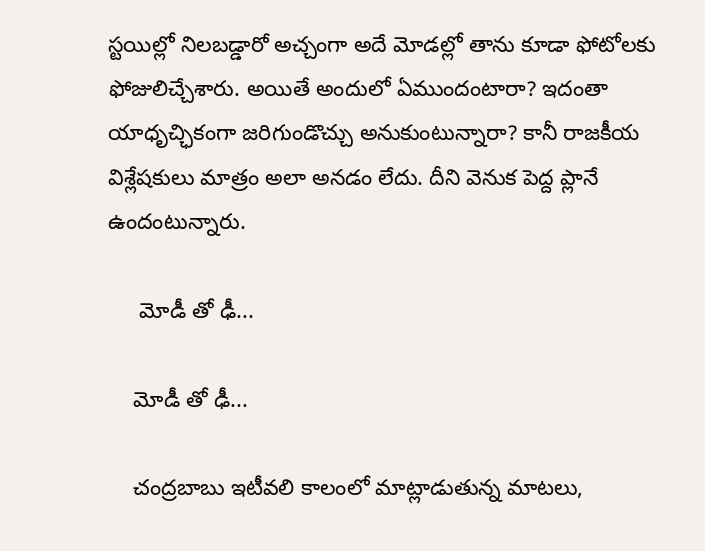స్టయిల్లో నిలబడ్డారో అచ్చంగా అదే మోడల్లో తాను కూడా ఫోటోలకు ఫోజులిచ్చేశారు. అయితే అందులో ఏముందంటారా? ఇదంతా యాధృచ్ఛికంగా జరిగుండొచ్చు అనుకుంటున్నారా? కానీ రాజకీయ విశ్లేషకులు మాత్రం అలా అనడం లేదు. దీని వెనుక పెద్ద ప్లానే ఉందంటున్నారు.

     మోడీ తో ఢీ...

    మోడీ తో ఢీ...

    చంద్రబాబు ఇటీవలి కాలంలో మాట్లాడుతున్న మాటలు,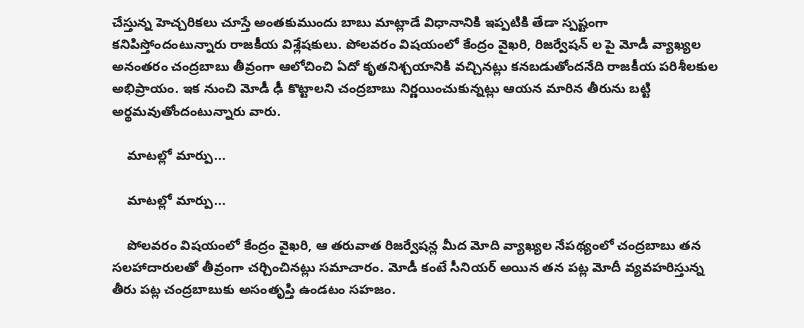చేస్తున్న హెచ్చరికలు చూస్తే అంతకుముందు బాబు మాట్లాడే విధానానికి ఇప్పటికి తేడా స్పష్టంగా కనిపిస్తోందంటున్నారు రాజకీయ విశ్లేషకులు. పోలవరం విషయంలో కేంద్రం వైఖరి, రిజర్వేషన్ ల పై మోడీ వ్యాఖ్యల అనంతరం చంద్రబాబు తీవ్రంగా ఆలోచించి ఏదో కృతనిశ్చయానికి వచ్చినట్లు కనబడుతోందనేది రాజకీయ పరిశీలకుల అభిప్రాయం. ఇక నుంచి మోడీ ఢీ కొట్టాలని చంద్రబాబు నిర్ణయించుకున్నట్లు ఆయన మారిన తీరును బట్టి అర్థమవుతోందంటున్నారు వారు.

    మాటల్లో మార్పు...

    మాటల్లో మార్పు...

    పోలవరం విషయంలో కేంద్రం వైఖరి, ఆ తరువాత రిజర్వేషన్ల మీద మోది వ్యాఖ్యల నేపథ్యంలో చంద్రబాబు తన సలహాదారులతో తీవ్రంగా చర్చించినట్లు సమాచారం. మోడీ కంటే సీనియర్ అయిన తన పట్ల మోదీ వ్యవహరిస్తున్న తీరు పట్ల చంద్రబాబుకు అసంతృప్తి ఉండటం సహజం.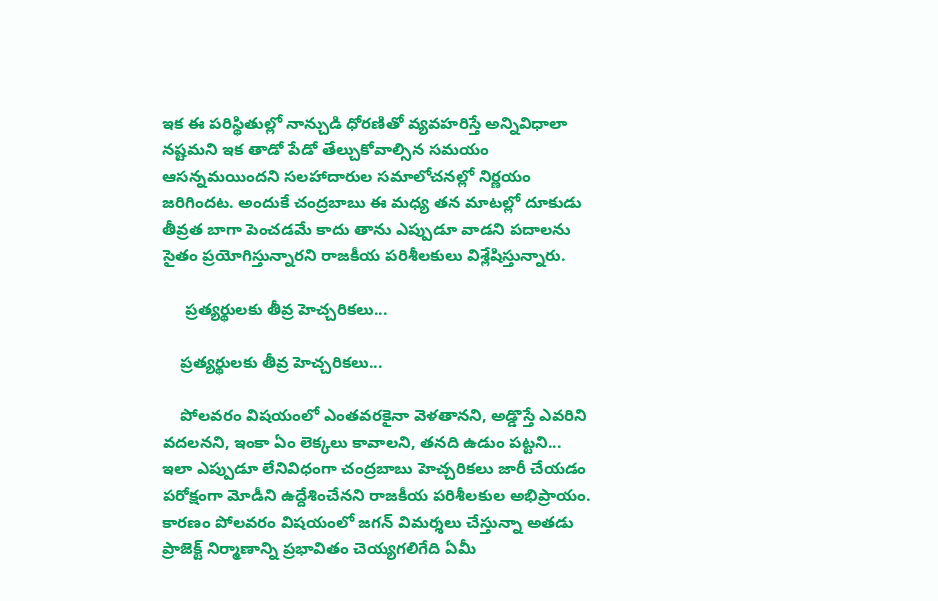ఇక ఈ పరిస్థితుల్లో నాన్చుడి ధోరణితో వ్యవహరిస్తే అన్నివిధాలా నష్టమని ఇక తాడో పేడో తేల్చుకోవాల్సిన సమయం ఆసన్నమయిందని సలహాదారుల సమాలోచనల్లో నిర్ణయం జరిగిందట. అందుకే చంద్రబాబు ఈ మధ్య తన మాటల్లో దూకుడు తీవ్రత బాగా పెంచడమే కాదు తాను ఎప్పుడూ వాడని పదాలను సైతం ప్రయోగిస్తున్నారని రాజకీయ పరిశీలకులు విశ్లేషిస్తున్నారు.

     ప్రత్యర్థులకు తీవ్ర హెచ్చరికలు...

    ప్రత్యర్థులకు తీవ్ర హెచ్చరికలు...

    పోలవరం విషయంలో ఎంతవరకైనా వెళతానని, అడ్డొస్తే ఎవరిని వదలనని, ఇంకా ఏం లెక్కలు కావాలని, తనది ఉడుం పట్టని... ఇలా ఎప్పుడూ లేనివిధంగా చంద్రబాబు హెచ్చరికలు జారీ చేయడం పరోక్షంగా మోడీని ఉద్దేశించేనని రాజకీయ పరిశీలకుల అభిప్రాయం. కారణం పోలవరం విషయంలో జగన్ విమర్శలు చేస్తున్నా అతడు ప్రాజెక్ట్ నిర్మాణాన్ని ప్రభావితం చెయ్యగలిగేది ఏమీ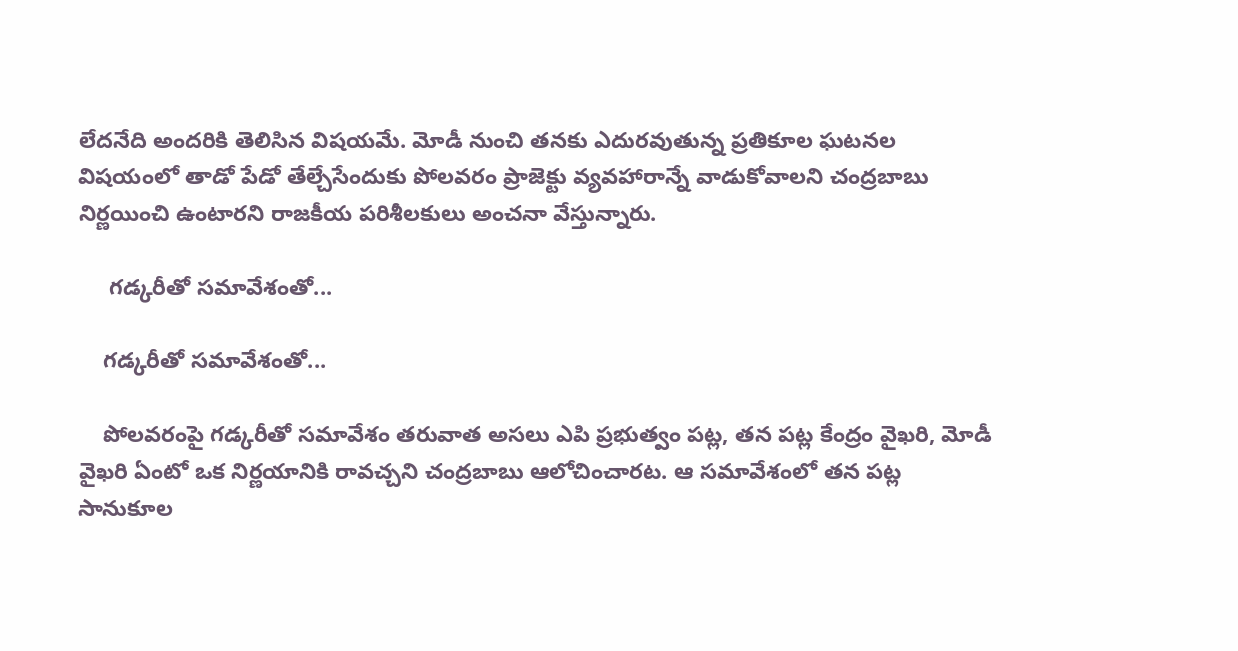లేదనేది అందరికి తెలిసిన విషయమే. మోడీ నుంచి తనకు ఎదురవుతున్న ప్రతికూల ఘటనల విషయంలో తాడో పేడో తేల్చేసేందుకు పోలవరం ప్రాజెక్టు వ్యవహారాన్నే వాడుకోవాలని చంద్రబాబు నిర్ణయించి ఉంటారని రాజకీయ పరిశీలకులు అంచనా వేస్తున్నారు.

     గడ్కరీతో సమావేశంతో...

    గడ్కరీతో సమావేశంతో...

    పోలవరంపై గడ్కరీతో సమావేశం తరువాత అసలు ఎపి ప్రభుత్వం పట్ల, తన పట్ల కేంద్రం వైఖరి, మోడీ వైఖరి ఏంటో ఒక నిర్ణయానికి రావచ్చని చంద్రబాబు ఆలోచించారట. ఆ సమావేశంలో తన పట్ల సానుకూల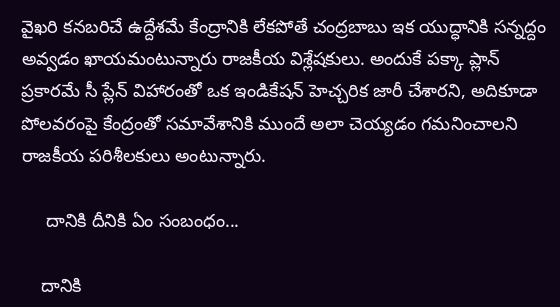వైఖరి కనబరిచే ఉద్దేశమే కేంద్రానికి లేకపోతే చంద్రబాబు ఇక యుద్ధానికి సన్నద్దం అవ్వడం ఖాయమంటున్నారు రాజకీయ విశ్లేషకులు. అందుకే పక్కా ప్లాన్ ప్రకారమే సీ ప్లేన్ విహారంతో ఒక ఇండికేషన్ హెచ్చరిక జారీ చేశారని, అదికూడా పోలవరంపై కేంద్రంతో సమావేశానికి ముందే అలా చెయ్యడం గమనించాలని రాజకీయ పరిశీలకులు అంటున్నారు.

     దానికి దీనికి ఏం సంబంధం...

    దానికి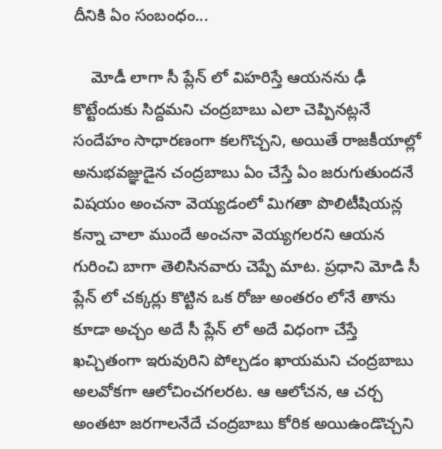దీనికి ఏం సంబంధం...

    మోడీ లాగా సీ ప్లేన్ లో విహరిస్తే ఆయనను ఢీ కొట్టేందుకు సిద్దమని చంద్రబాబు ఎలా చెప్పినట్లనే సందేహం సాధారణంగా కలగొచ్చని, అయితే రాజకీయాల్లో అనుభవజ్ఞుడైన చంద్రబాబు ఏం చేస్తే ఏం జరుగుతుందనే విషయం అంచనా వెయ్యడంలో మిగతా పొలిటీషియన్ల కన్నా చాలా ముందే అంచనా వెయ్యగలరని ఆయన గురించి బాగా తెలిసినవారు చెప్పే మాట. ప్రధాని మోడి సీ ప్లేన్ లో చక్కర్లు కొట్టిన ఒక రోజు అంతరం లోనే తాను కూడా అచ్చం అదే సీ ప్లేన్ లో అదే విధంగా చేస్తే ఖచ్చితంగా ఇరువురిని పోల్చడం ఖాయమని చంద్రబాబు అలవోకగా ఆలోచించగలరట. ఆ ఆలోచన, ఆ చర్చ అంతటా జరగాలనేదే చంద్రబాబు కోరిక అయిఉండొచ్చని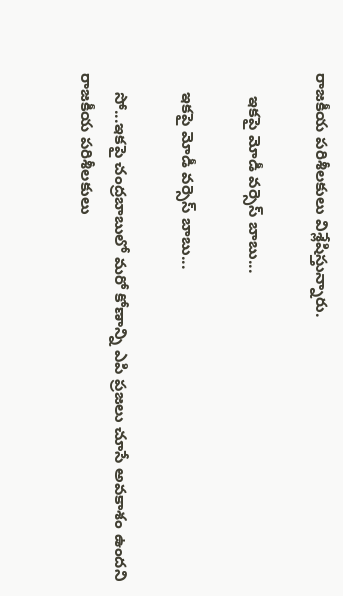రాజకీయ పరిశీలకులు విశ్లేషిస్తున్నారు.

     ఇకపై మోడీ వర్సెస్ బాబు...

    ఇకపై మోడీ వర్సెస్ బాబు...

    సో...ఇకపై చంద్రబాబులో మరో కోణాన్ని ఎపి ప్రజలు చూసే అవకాశం ఉందని రాజకీయ పరిశీలకులు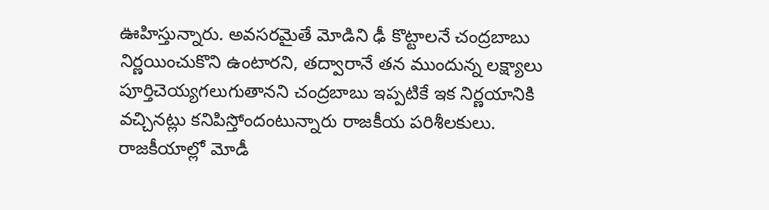ఊహిస్తున్నారు. అవసరమైతే మోడిని ఢీ కొట్టాలనే చంద్రబాబు నిర్ణయించుకొని ఉంటారని, తద్వారానే తన ముందున్న లక్ష్యాలు పూర్తిచెయ్యగలుగుతానని చంద్రబాబు ఇప్పటికే ఇక నిర్ణయానికి వచ్చినట్లు కనిపిస్తోందంటున్నారు రాజకీయ పరిశీలకులు. రాజకీయాల్లో మోడీ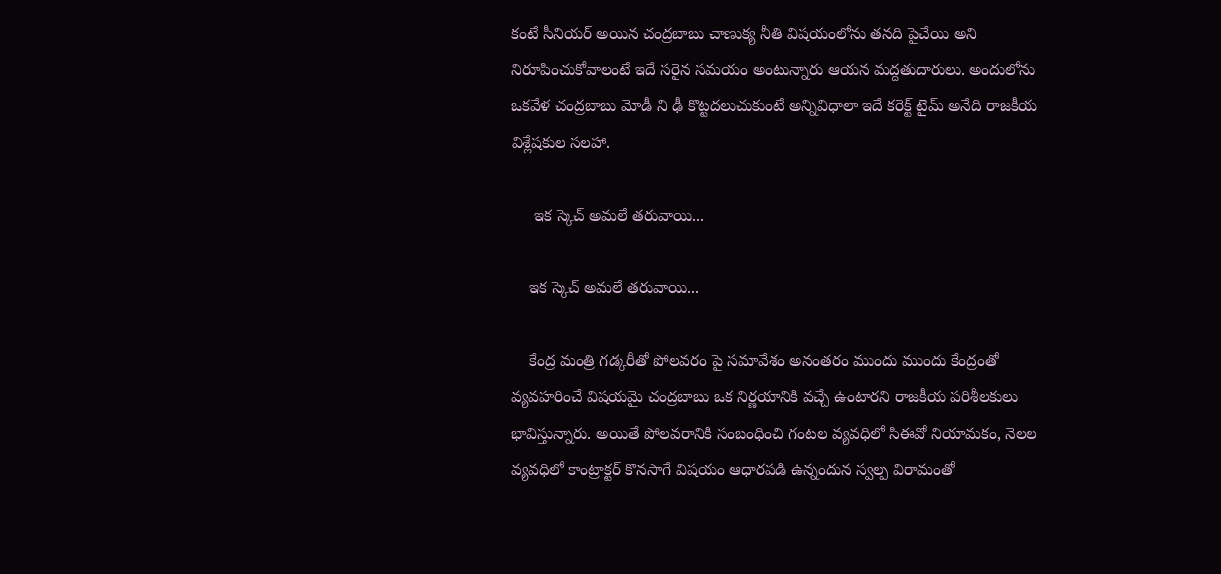కంటే సీనియర్ అయిన చంద్రబాబు చాణుక్య నీతి విషయంలోను తనది పైచేయి అని నిరూపించుకోవాలంటే ఇదే సరైన సమయం అంటున్నారు ఆయన మద్దతుదారులు. అందులోను ఒకవేళ చంద్రబాబు మోడీ ని ఢీ కొట్టదలుచుకుంటే అన్నివిధాలా ఇదే కరెక్ట్ టైమ్ అనేది రాజకీయ విశ్లేషకుల సలహా.

     ఇక స్కెచ్ అమలే తరువాయి...

    ఇక స్కెచ్ అమలే తరువాయి...

    కేంద్ర మంత్రి గడ్కరీతో పోలవరం పై సమావేశం అనంతరం ముందు ముందు కేంద్రంతో వ్యవహరించే విషయమై చంద్రబాబు ఒక నిర్ణయానికి వచ్చే ఉంటారని రాజకీయ పరిశీలకులు భావిస్తున్నారు. అయితే పోలవరానికి సంబంధించి గంటల వ్యవధిలో సిఈవో నియామకం, నెలల వ్యవధిలో కాంట్రాక్టర్ కొనసాగే విషయం ఆధారపడి ఉన్నందున స్వల్ప విరామంతో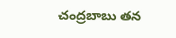చంద్రబాబు తన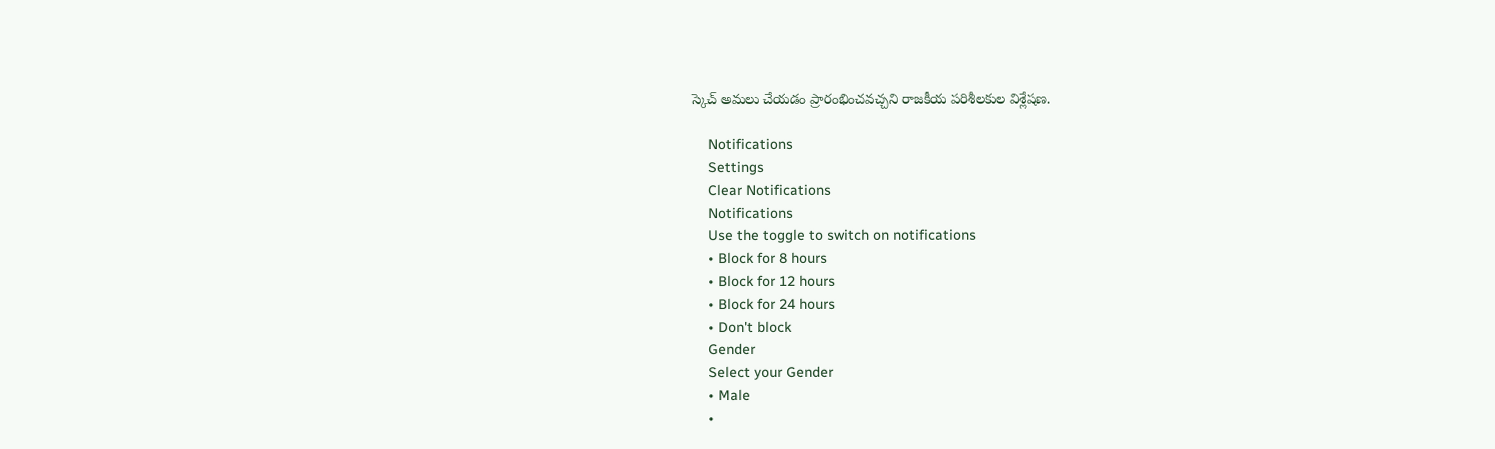స్కెచ్ అమలు చేయడం ప్రారంభించవచ్చని రాజకీయ పరిశీలకుల విశ్లేషణ.

    Notifications
    Settings
    Clear Notifications
    Notifications
    Use the toggle to switch on notifications
    • Block for 8 hours
    • Block for 12 hours
    • Block for 24 hours
    • Don't block
    Gender
    Select your Gender
    • Male
    •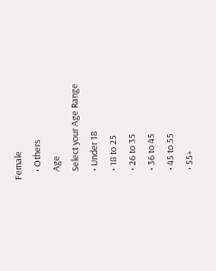Female
    • Others
    Age
    Select your Age Range
    • Under 18
    • 18 to 25
    • 26 to 35
    • 36 to 45
    • 45 to 55
    • 55+